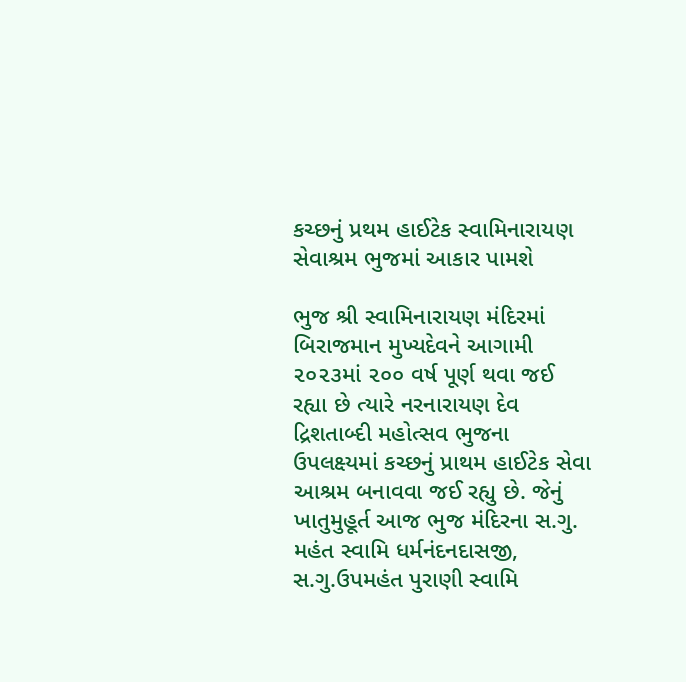કચ્છનું પ્રથમ હાઈટેક સ્વામિનારાયણ સેવાશ્રમ ભુજમાં આકાર પામશે

ભુજ શ્રી સ્વામિનારાયણ મંદિરમાં બિરાજમાન મુખ્યદેવને આગામી ૨૦૨૩માં ૨૦૦ વર્ષ પૂર્ણ થવા જઈ રહ્યા છે ત્યારે નરનારાયણ દેવ દ્રિશતાબ્દી મહોત્સવ ભુજના ઉપલક્ષ્યમાં કચ્છનું પ્રાથમ હાઈટેક સેવા આશ્રમ બનાવવા જઈ રહ્યુ છે. જેનું ખાતુમુહૂર્ત આજ ભુજ મંદિરના સ.ગુ. મહંત સ્વામિ ધર્મનંદનદાસજી, સ.ગુ.ઉપમહંત પુરાણી સ્વામિ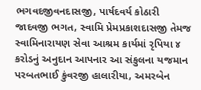ભગવદજીવનદાસજી, પાર્ષદવર્ય કોઠારી જાદવજી ભગત, સ્વામિ પ્રેમપ્રકાશદાસજી તેમજ સ્વામિનારાયણ સેવા આશ્રમ કાર્યમાં રૃપિયા ૪ કરોડનું અનુદાન આપનાર આ સંકુલના યજમાન પરબતભાઈ કુંવરજી હાલારીયા, અમરબેન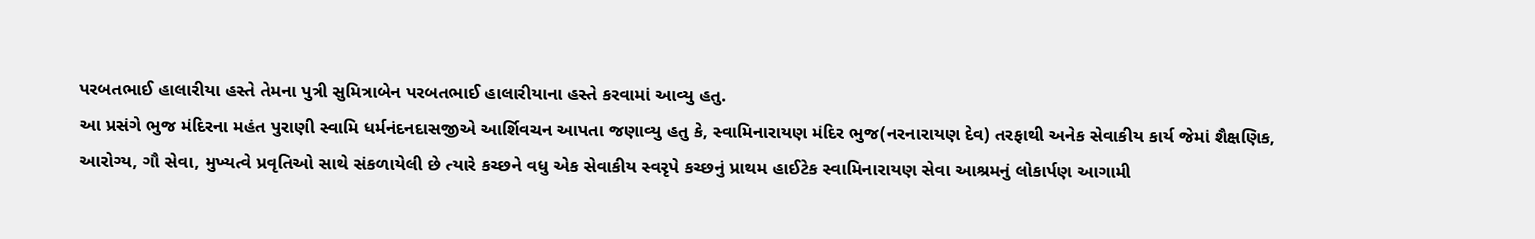પરબતભાઈ હાલારીયા હસ્તે તેમના પુત્રી સુમિત્રાબેન પરબતભાઈ હાલારીયાના હસ્તે કરવામાં આવ્યુ હતુ.
આ પ્રસંગે ભુજ મંદિરના મહંત પુરાણી સ્વામિ ધર્મનંદનદાસજીએ આર્શિવચન આપતા જણાવ્યુ હતુ કે, સ્વામિનારાયણ મંદિર ભુજ(નરનારાયણ દેવ) તરફાથી અનેક સેવાકીય કાર્ય જેમાં શૈક્ષણિક, આરોગ્ય, ગૌ સેવા, મુખ્યત્વે પ્રવૃતિઓ સાથે સંકળાયેલી છે ત્યારે કચ્છને વધુ એક સેવાકીય સ્વરૃપે કચ્છનું પ્રાથમ હાઈટેક સ્વામિનારાયણ સેવા આશ્રમનું લોકાર્પણ આગામી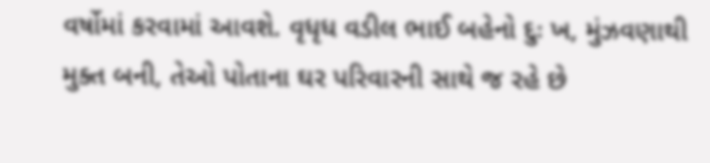વર્ષોમાં કરવામાં આવશે. વૃધૃધ વડીલ ભાઈ બહેનો દુઃ ખ, મુંઝવણાથી મુક્ત બની, તેઓ પોતાના ઘર પરિવારની સાથે જ રહે છે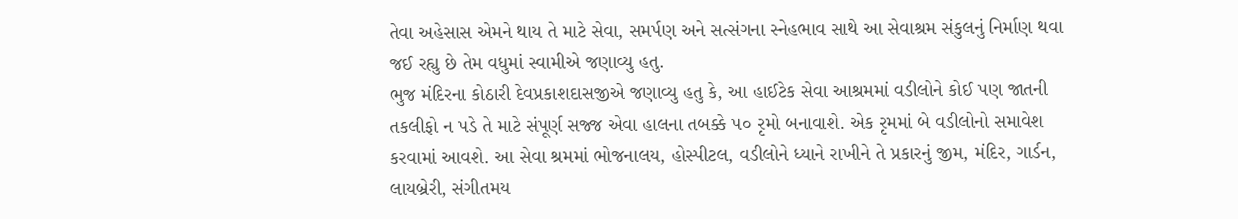તેવા અહેસાસ એમને થાય તે માટે સેવા, સમર્પણ અને સત્સંગના સ્નેહભાવ સાથે આ સેવાશ્રમ સંકુલનું નિર્માણ થવા જઈ રહ્યુ છે તેમ વધુમાં સ્વામીએ જણાવ્યુ હતુ.
ભુજ મંદિરના કોઠારી દેવપ્રકાશદાસજીએ જણાવ્યુ હતુ કે, આ હાઈટેક સેવા આશ્રમમાં વડીલોને કોઈ પણ જાતની તકલીફો ન પડે તે માટે સંપૂર્ણ સજ્જ એવા હાલના તબક્કે ૫૦ રૃમો બનાવાશે. એક રૃમમાં બે વડીલોનો સમાવેશ કરવામાં આવશે. આ સેવા શ્રમમાં ભોજનાલય, હોસ્પીટલ, વડીલોને ધ્યાને રાખીને તે પ્રકારનું જીમ, મંદિર, ગાર્ડન, લાયબ્રેરી, સંગીતમય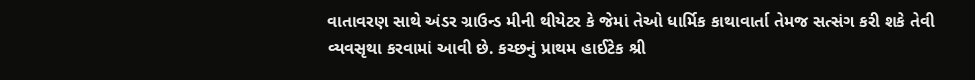વાતાવરણ સાથે અંડર ગ્રાઉન્ડ મીની થીયેટર કે જેમાં તેઓ ધાર્મિક કાથાવાર્તા તેમજ સત્સંગ કરી શકે તેવી વ્યવસૃથા કરવામાં આવી છે. કચ્છનું પ્રાથમ હાઈટેક શ્રી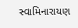સ્વામિનારાયણ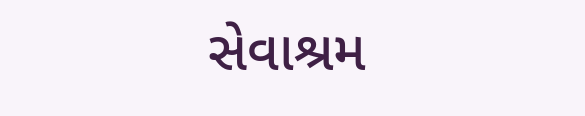સેવાશ્રમ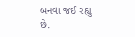બનવા જઈ રહ્યુ છે.